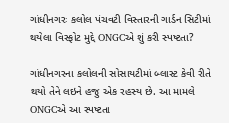ગાંધીનગરઃ કલોલ પંચવટી વિસ્તારની ગાર્ડન સિટીમાં થયેલા વિસ્ફોટ મુદ્દે ONGCએ શું કરી સ્પષ્ટતા?

ગાંધીનગરના કલોલની સોસાયટીમાં બ્લાસ્ટ કેવી રીતે થયો તેને લઇને હજુ એક રહસ્ય છે. આ મામલે ONGCએ આ સ્પષ્ટતા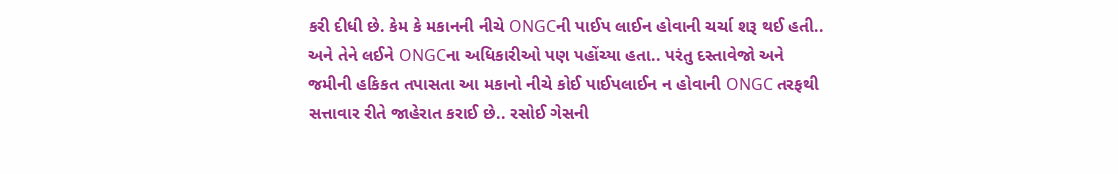કરી દીધી છે. કેમ કે મકાનની નીચે ONGCની પાઈપ લાઈન હોવાની ચર્ચા શરૂ થઈ હતી.. અને તેને લઈને ONGCના અધિકારીઓ પણ પહોંચ્યા હતા.. પરંતુ દસ્તાવેજો અને જમીની હકિકત તપાસતા આ મકાનો નીચે કોઈ પાઈપલાઈન ન હોવાની ONGC તરફથી સત્તાવાર રીતે જાહેરાત કરાઈ છે.. રસોઈ ગેસની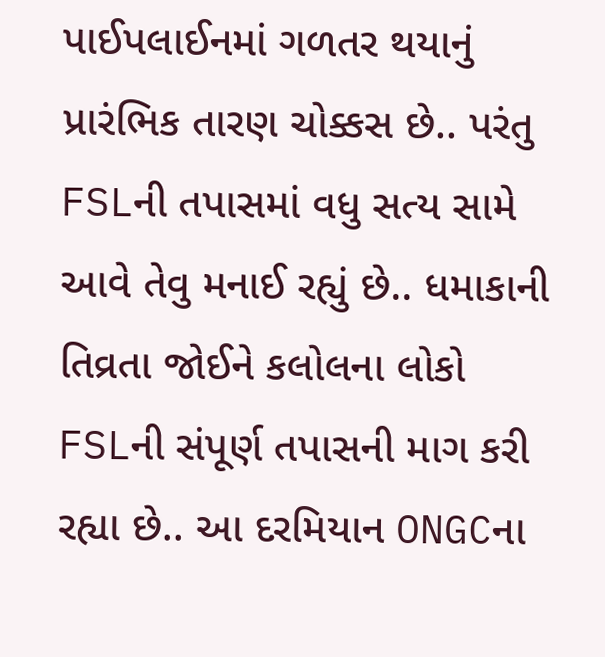પાઈપલાઈનમાં ગળતર થયાનું પ્રારંભિક તારણ ચોક્કસ છે.. પરંતુ FSLની તપાસમાં વધુ સત્ય સામે આવે તેવુ મનાઈ રહ્યું છે.. ધમાકાની તિવ્રતા જોઈને કલોલના લોકો FSLની સંપૂર્ણ તપાસની માગ કરી રહ્યા છે.. આ દરમિયાન ONGCના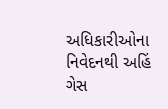અધિકારીઓના નિવેદનથી અહિં ગેસ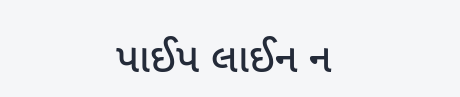પાઈપ લાઈન ન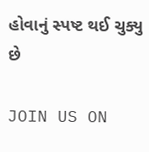હોવાનું સ્પષ્ટ થઈ ચુક્યુ છે

JOIN US ON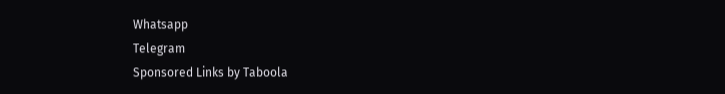Whatsapp
Telegram
Sponsored Links by Taboola